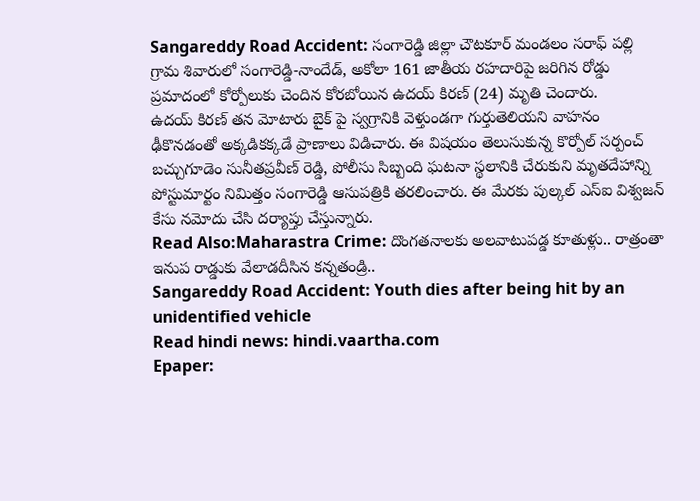Sangareddy Road Accident: సంగారెడ్డి జిల్లా చౌటకూర్ మండలం సరాఫ్ పల్లి గ్రామ శివారులో సంగారెడ్డి-నాందేడ్, అకోలా 161 జాతీయ రహదారిపై జరిగిన రోడ్డు ప్రమాదంలో కోర్పోలుకు చెందిన కోరబోయిన ఉదయ్ కిరణ్ (24) మృతి చెందారు.
ఉదయ్ కిరణ్ తన మోటారు బైక్ పై స్వగ్రానికి వెళ్తుండగా గుర్తుతెలియని వాహనం ఢీకొనడంతో అక్కడికక్కడే ప్రాణాలు విడిచారు. ఈ విషయం తెలుసుకున్న కొర్పోల్ సర్పంచ్ బచ్చుగూడెం సునీతప్రవీణ్ రెడ్డి, పోలీసు సిబ్బంది ఘటనా స్థలానికి చేరుకుని మృతదేహాన్ని పోస్టుమార్టం నిమిత్తం సంగారెడ్డి ఆసుపత్రికి తరలించారు. ఈ మేరకు పుల్కల్ ఎస్ఐ విశ్వజన్ కేసు నమోదు చేసి దర్యాప్తు చేస్తున్నారు.
Read Also:Maharastra Crime: దొంగతనాలకు అలవాటుపడ్డ కూతుళ్లు.. రాత్రంతా ఇనుప రాడ్డుకు వేలాడదీసిన కన్నతండ్రి..
Sangareddy Road Accident: Youth dies after being hit by an unidentified vehicle
Read hindi news: hindi.vaartha.com
Epaper: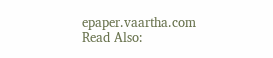epaper.vaartha.com
Read Also: